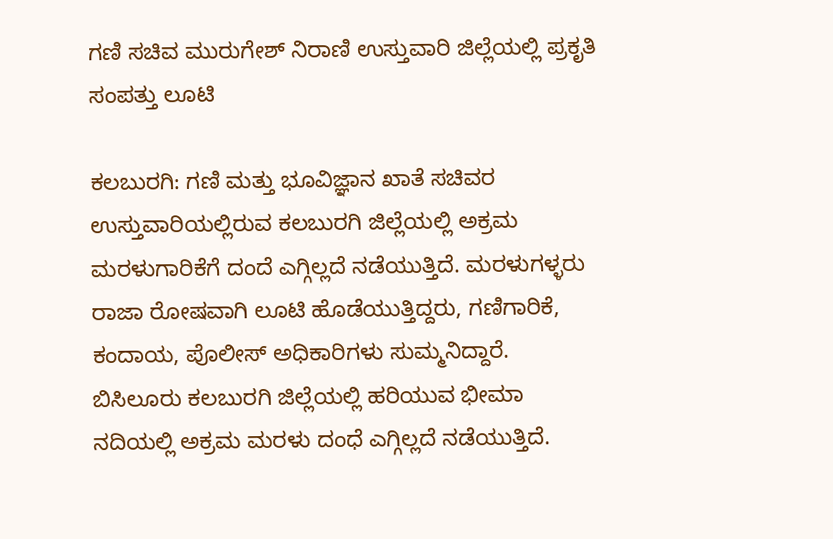ಗಣಿ ಸಚಿವ ಮುರುಗೇಶ್ ನಿರಾಣಿ ಉಸ್ತುವಾರಿ ಜಿಲ್ಲೆಯಲ್ಲಿ ಪ್ರಕೃತಿ ಸಂಪತ್ತು ಲೂಟಿ

ಕಲಬುರಗಿ: ಗಣಿ ಮತ್ತು ಭೂವಿಜ್ಞಾನ ಖಾತೆ ಸಚಿವರ ಉಸ್ತುವಾರಿಯಲ್ಲಿರುವ ಕಲಬುರಗಿ ಜಿಲ್ಲೆಯಲ್ಲಿ ಅಕ್ರಮ ಮರಳುಗಾರಿಕೆಗೆ ದಂದೆ ಎಗ್ಗಿಲ್ಲದೆ ನಡೆಯುತ್ತಿದೆ. ಮರಳುಗಳ್ಳರು ರಾಜಾ ರೋಷವಾಗಿ ಲೂಟಿ ಹೊಡೆಯುತ್ತಿದ್ದರು, ಗಣಿಗಾರಿಕೆ, ಕಂದಾಯ, ಪೊಲೀಸ್ ಅಧಿಕಾರಿಗಳು ಸುಮ್ಮನಿದ್ದಾರೆ.
ಬಿಸಿಲೂರು ಕಲಬುರಗಿ ಜಿಲ್ಲೆಯಲ್ಲಿ ಹರಿಯುವ ಭೀಮಾ ನದಿಯಲ್ಲಿ ಅಕ್ರಮ ಮರಳು ದಂಧೆ ಎಗ್ಗಿಲ್ಲದೆ ನಡೆಯುತ್ತಿದೆ.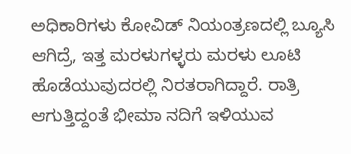ಅಧಿಕಾರಿಗಳು ಕೋವಿಡ್ ನಿಯಂತ್ರಣದಲ್ಲಿ ಬ್ಯೂಸಿ ಆಗಿದ್ರೆ, ಇತ್ತ ಮರಳುಗಳ್ಳರು ಮರಳು ಲೂಟಿ ಹೊಡೆಯುವುದರಲ್ಲಿ ನಿರತರಾಗಿದ್ದಾರೆ. ರಾತ್ರಿ ಆಗುತ್ತಿದ್ದಂತೆ ಭೀಮಾ ನದಿಗೆ ಇಳಿಯುವ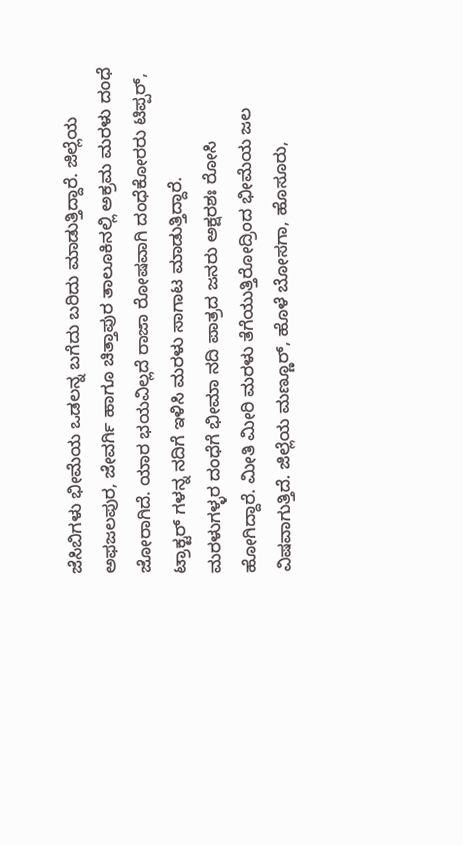ಜೆಸಿಬಿಗಳು ಭೀಮೆಯ ಒಡಲನ್ನ ಬಗೆದು ಬರಿದು ಮಾಡುತ್ತಿದ್ದಾರೆ. ಜಿಲ್ಲೆಯ ಅಫಜಲಪುರ, ಜೇವರ್ಗಿ ಹಾಗೂ ಚಿತ್ತಾಪುರ ತಾಲೂಕಿನಲ್ಲಿ ಅಕ್ರಮ ಮರಳು ದಂಧೆ ಜೋರಾಗಿದೆ. ಯಾರ ಭಯವಿಲ್ಲದೆ ರಾಜಾ ರೋಷವಾಗಿ ದಂಧೆಕೋರರು ಟಿಪ್ಪರ್, ಟ್ರಾಕ್ಟರ್ ಗಳನ್ನ ನದಿಗೆ ಇಳಿಸಿ ಮರಳು ಸಾಗಾಟ ಮಾಡುತ್ತಿದ್ದಾರೆ.
ಮರಳುಗಳ್ಳರ ದಂಧೆಗೆ ಭೀಮಾ ನದಿ ಪಾತ್ರದ ಜನರು ಅಕ್ಷರಶಃ ರೋಸಿ ಹೋಗಿದ್ದಾರೆ. ಮೀತಿ ಮೀರಿ ಮರಳು ತೆಗೆಯುತ್ತಿರೋದ್ರಿಂದ ಭೀಮೆಯ ಜಲ ವಿಷವಾಗುತ್ತಿದೆ. ಜಿಲ್ಲೆಯ ಮಣ್ಣೂರ್, ಹೊಳೆ ಬೋಸಗಾ, ಹೊಸೂರು,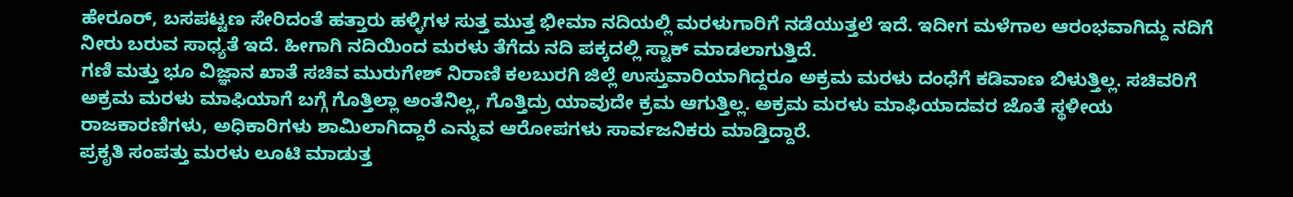ಹೇರೂರ್, ಬಸಪಟ್ಟಣ ಸೇರಿದಂತೆ ಹತ್ತಾರು ಹಳ್ಳಿಗಳ ಸುತ್ತ ಮುತ್ತ ಭೀಮಾ ನದಿಯಲ್ಲಿ ಮರಳುಗಾರಿಗೆ ನಡೆಯುತ್ತಲೆ ಇದೆ. ಇದೀಗ ಮಳೆಗಾಲ ಆರಂಭವಾಗಿದ್ದು ನದಿಗೆ ನೀರು ಬರುವ ಸಾಧ್ಯತೆ ಇದೆ. ಹೀಗಾಗಿ ನದಿಯಿಂದ ಮರಳು ತೆಗೆದು ನದಿ ಪಕ್ಕದಲ್ಲಿ ಸ್ಟಾಕ್ ಮಾಡಲಾಗುತ್ತಿದೆ.
ಗಣಿ ಮತ್ತು ಭೂ ವಿಜ್ಞಾನ ಖಾತೆ ಸಚಿವ ಮುರುಗೇಶ್ ನಿರಾಣಿ ಕಲಬುರಗಿ ಜಿಲ್ಲೆ ಉಸ್ತುವಾರಿಯಾಗಿದ್ದರೂ ಅಕ್ರಮ ಮರಳು ದಂಧೆಗೆ ಕಡಿವಾಣ ಬಿಳುತ್ತಿಲ್ಲ. ಸಚಿವರಿಗೆ ಅಕ್ರಮ ಮರಳು ಮಾಫಿಯಾಗೆ ಬಗ್ಗೆ ಗೊತ್ತಿಲ್ಲಾ ಅಂತೆನಿಲ್ಲ, ಗೊತ್ತಿದ್ರು ಯಾವುದೇ ಕ್ರಮ ಆಗುತ್ತಿಲ್ಲ. ಅಕ್ರಮ ಮರಳು ಮಾಫಿಯಾದವರ ಜೊತೆ ಸ್ಥಳೀಯ ರಾಜಕಾರಣಿಗಳು, ಅಧಿಕಾರಿಗಳು ಶಾಮಿಲಾಗಿದ್ದಾರೆ ಎನ್ನುವ ಆರೋಪಗಳು ಸಾರ್ವಜನಿಕರು ಮಾಡ್ತಿದ್ದಾರೆ.
ಪ್ರಕೃತಿ ಸಂಪತ್ತು ಮರಳು ಲೂಟಿ ಮಾಡುತ್ತ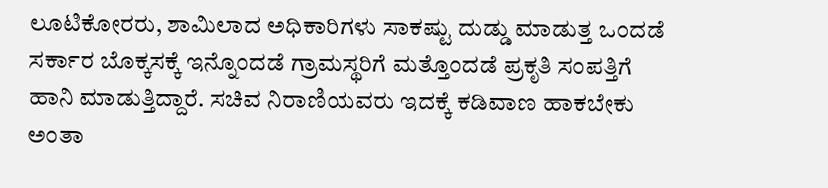ಲೂಟಿಕೋರರು, ಶಾಮಿಲಾದ ಅಧಿಕಾರಿಗಳು ಸಾಕಷ್ಟು ದುಡ್ಡು ಮಾಡುತ್ತ ಒಂದಡೆ ಸರ್ಕಾರ ಬೊಕ್ಕಸಕ್ಕೆ ಇನ್ನೊಂದಡೆ ಗ್ರಾಮಸ್ಥರಿಗೆ ಮತ್ತೊಂದಡೆ ಪ್ರಕೃತಿ ಸಂಪತ್ತಿಗೆ ಹಾನಿ ಮಾಡುತ್ತಿದ್ದಾರೆ. ಸಚಿವ ನಿರಾಣಿಯವರು ಇದಕ್ಕೆ ಕಡಿವಾಣ ಹಾಕಬೇಕು ಅಂತಾ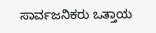ಸಾರ್ವಜನಿಕರು ಒತ್ತಾಯ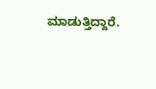ಮಾಡುತ್ತಿದ್ದಾರೆ.